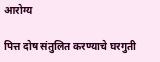आरोग्य

पित्त दोष संतुलित करण्याचे घरगुती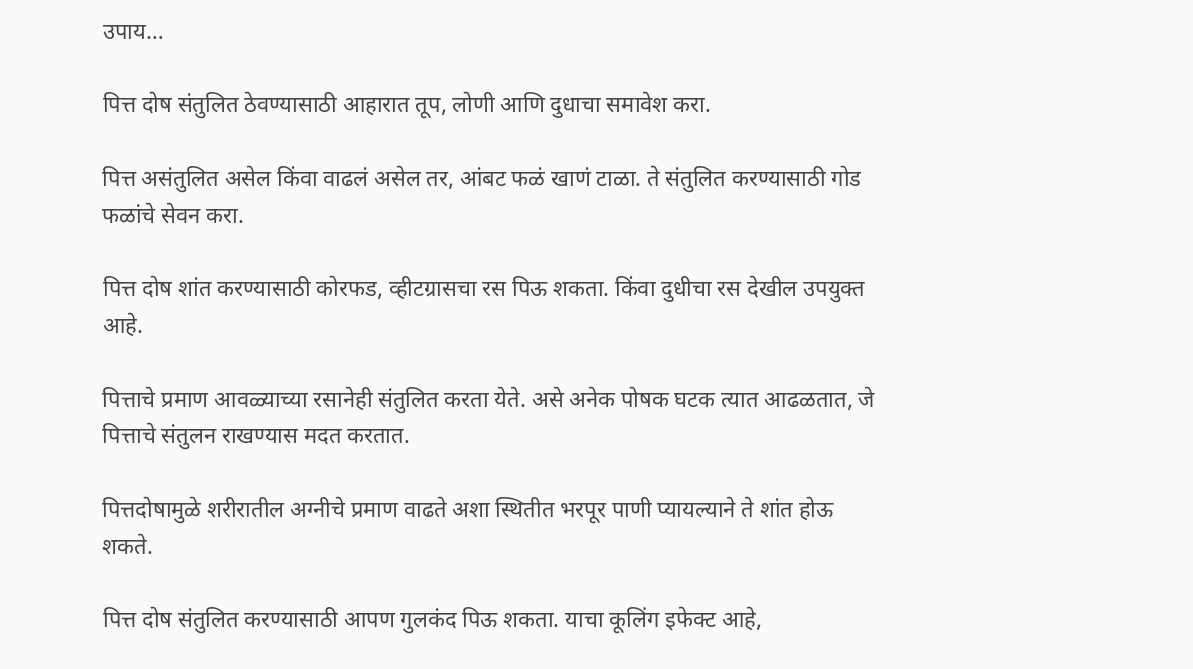उपाय…

पित्त दोष संतुलित ठेवण्यासाठी आहारात तूप, लोणी आणि दुधाचा समावेश करा.

पित्त असंतुलित असेल किंवा वाढलं असेल तर, आंबट फळं खाणं टाळा. ते संतुलित करण्यासाठी गोड फळांचे सेवन करा.

पित्त दोष शांत करण्यासाठी कोरफड, व्हीटग्रासचा रस पिऊ शकता. किंवा दुधीचा रस देखील उपयुक्त आहे.

पित्ताचे प्रमाण आवळ्याच्या रसानेही संतुलित करता येते. असे अनेक पोषक घटक त्यात आढळतात, जे पित्ताचे संतुलन राखण्यास मदत करतात.

पित्तदोषामुळे शरीरातील अग्नीचे प्रमाण वाढते अशा स्थितीत भरपूर पाणी प्यायल्याने ते शांत होऊ शकते.

पित्त दोष संतुलित करण्यासाठी आपण गुलकंद पिऊ शकता. याचा कूलिंग इफेक्ट आहे,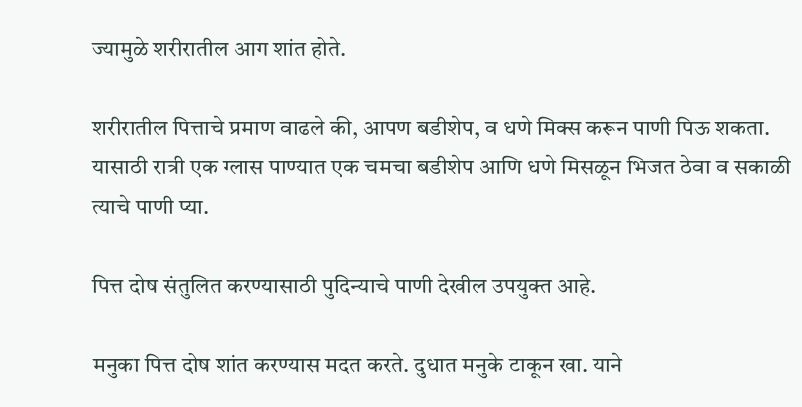ज्यामुळे शरीरातील आग शांत होते.

शरीरातील पित्ताचे प्रमाण वाढले की, आपण बडीशेप, व धणे मिक्स करून पाणी पिऊ शकता. यासाठी रात्री एक ग्लास पाण्यात एक चमचा बडीशेप आणि धणे मिसळून भिजत ठेवा व सकाळी त्याचे पाणी प्या.

पित्त दोष संतुलित करण्यासाठी पुदिन्याचे पाणी देखील उपयुक्त आहे.

मनुका पित्त दोष शांत करण्यास मदत करते. दुधात मनुके टाकून खा. याने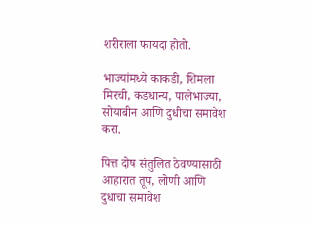शरीराला फायदा होतो.

भाज्यांमध्ये काकडी, शिमला मिरची, कडधान्य, पालेभाज्या, सोयाबीन आणि दुधीचा समावेश करा.

पित्त दोष संतुलित ठेवण्यासाठी आहारात तूप, लोणी आणि दुधाचा समावेश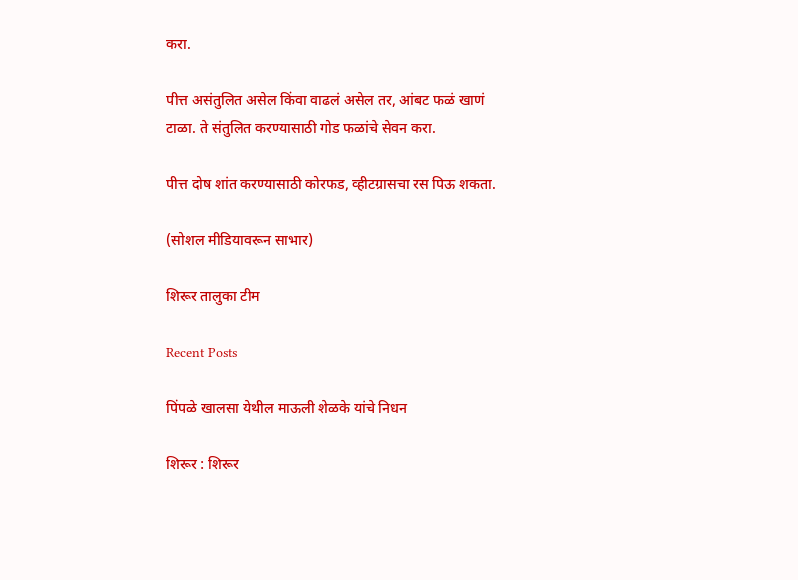करा.

पीत्त असंतुलित असेल किंवा वाढलं असेल तर, आंबट फळं खाणं टाळा. ते संतुलित करण्यासाठी गोड फळांचे सेवन करा.

पीत्त दोष शांत करण्यासाठी कोरफड, व्हीटग्रासचा रस पिऊ शकता.

(सोशल मीडियावरून साभार)

शिरूर तालुका टीम

Recent Posts

पिंपळे खालसा येथील माऊली शेळके यांचे निधन

शिरूर : शिरूर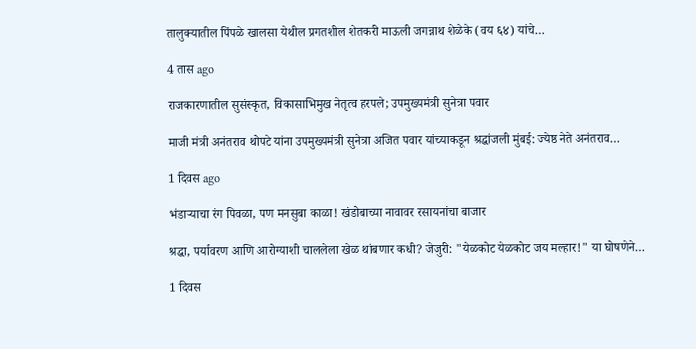तालुक्यातील पिंपळे खालसा येथील प्रगतशील शेतकरी माऊली जगन्नाथ शेळेके (वय ६४) यांचे…

4 तास ago

राजकारणातील सुसंस्कृत, विकासाभिमुख नेतृत्व हरपले; उपमुख्यमंत्री सुनेत्रा पवार

माजी मंत्री अनंतराव थोपटे यांना उपमुख्यमंत्री सुनेत्रा अजित पवार यांच्याकडून श्रद्धांजली मुंबई: ज्येष्ठ नेते अनंतराव…

1 दिवस ago

भंडाऱ्याचा रंग पिवळा, पण मनसुबा काळा! खंडोबाच्या नावावर रसायनांचा बाजार

श्रद्धा, पर्यावरण आणि आरोग्याशी चाललेला खेळ थांबणार कधी? जेजुरी: "येळकोट येळकोट जय मल्हार!" या घोषणेने…

1 दिवस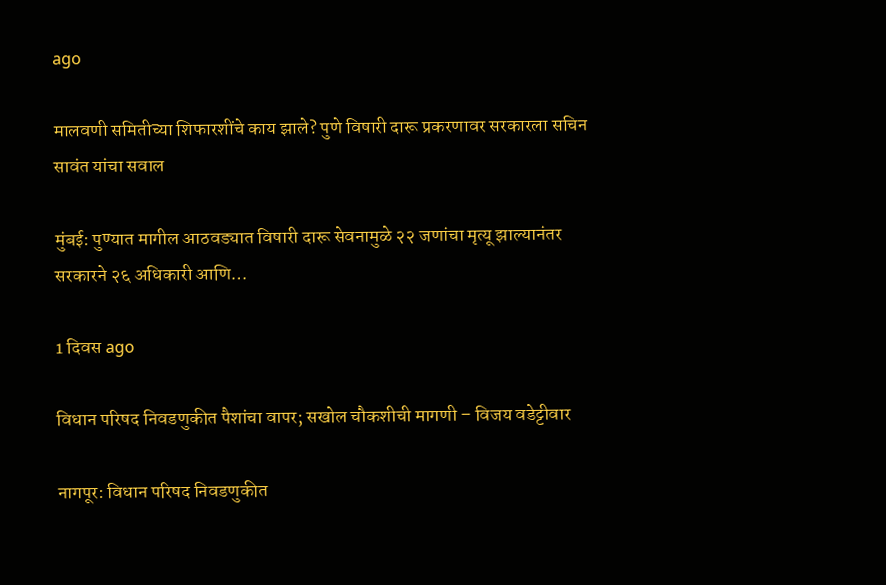ago

मालवणी समितीच्या शिफारशींचे काय झाले? पुणे विषारी दारू प्रकरणावर सरकारला सचिन सावंत यांचा सवाल

मुंबई: पुण्यात मागील आठवड्यात विषारी दारू सेवनामुळे २२ जणांचा मृत्यू झाल्यानंतर सरकारने २६ अधिकारी आणि…

1 दिवस ago

विधान परिषद निवडणुकीत पैशांचा वापर; सखोल चौकशीची मागणी – विजय वडेट्टीवार

नागपूर: विधान परिषद निवडणुकीत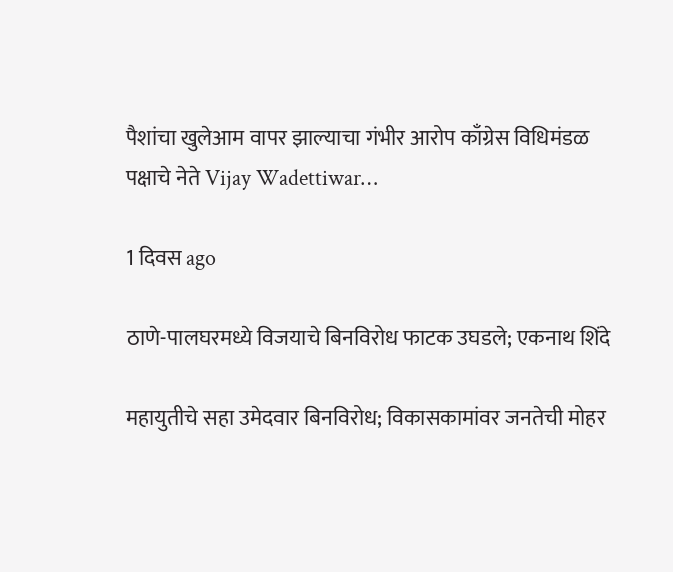पैशांचा खुलेआम वापर झाल्याचा गंभीर आरोप काँग्रेस विधिमंडळ पक्षाचे नेते Vijay Wadettiwar…

1 दिवस ago

ठाणे-पालघरमध्ये विजयाचे बिनविरोध फाटक उघडले; एकनाथ शिंदे

महायुतीचे सहा उमेदवार बिनविरोध; विकासकामांवर जनतेची मोहर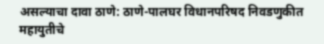असल्याचा दावा ठाणे: ठाणे-पालघर विधानपरिषद निवडणुकीत महायुतीचे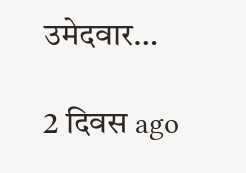उमेदवार…

2 दिवस ago